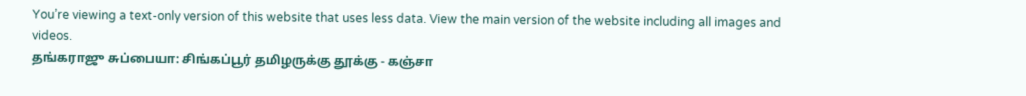You’re viewing a text-only version of this website that uses less data. View the main version of the website including all images and videos.
தங்கராஜு சுப்பையா: சிங்கப்பூர் தமிழருக்கு தூக்கு - கஞ்சா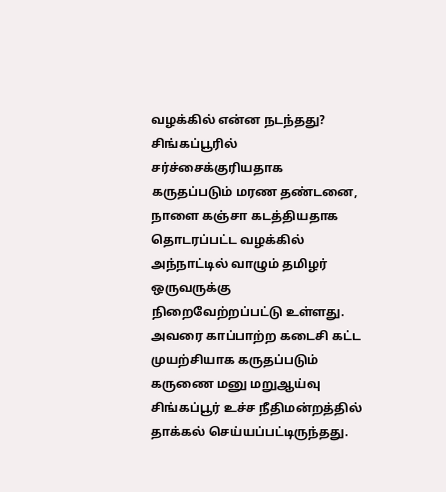வழக்கில் என்ன நடந்தது?
சிங்கப்பூரில் சர்ச்சைக்குரியதாக கருதப்படும் மரண தண்டனை, நாளை கஞ்சா கடத்தியதாக தொடரப்பட்ட வழக்கில் அந்நாட்டில் வாழும் தமிழர் ஒருவருக்கு நிறைவேற்றப்பட்டு உள்ளது.
அவரை காப்பாற்ற கடைசி கட்ட முயற்சியாக கருதப்படும் கருணை மனு மறுஆய்வு சிங்கப்பூர் உச்ச நீதிமன்றத்தில் தாக்கல் செய்யப்பட்டிருந்தது.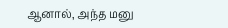ஆனால், அந்த மனு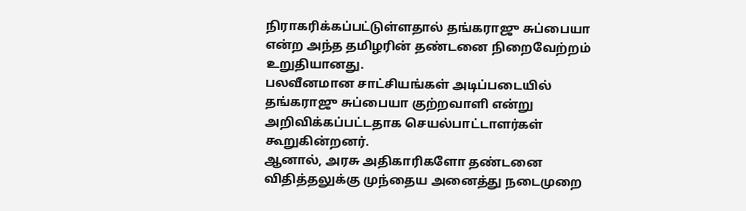நிராகரிக்கப்பட்டுள்ளதால் தங்கராஜு சுப்பையா என்ற அந்த தமிழரின் தண்டனை நிறைவேற்றம் உறுதியானது.
பலவீனமான சாட்சியங்கள் அடிப்படையில் தங்கராஜு சுப்பையா குற்றவாளி என்று அறிவிக்கப்பட்டதாக செயல்பாட்டாளர்கள் கூறுகின்றனர்.
ஆனால், அரசு அதிகாரிகளோ தண்டனை விதித்தலுக்கு முந்தைய அனைத்து நடைமுறை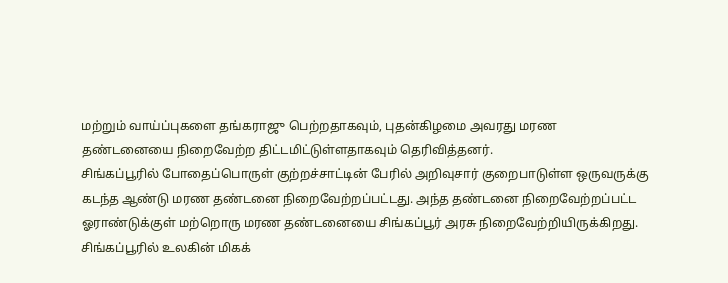மற்றும் வாய்ப்புகளை தங்கராஜு பெற்றதாகவும், புதன்கிழமை அவரது மரண தண்டனையை நிறைவேற்ற திட்டமிட்டுள்ளதாகவும் தெரிவித்தனர்.
சிங்கப்பூரில் போதைப்பொருள் குற்றச்சாட்டின் பேரில் அறிவுசார் குறைபாடுள்ள ஒருவருக்கு கடந்த ஆண்டு மரண தண்டனை நிறைவேற்றப்பட்டது. அந்த தண்டனை நிறைவேற்றப்பட்ட ஓராண்டுக்குள் மற்றொரு மரண தண்டனையை சிங்கப்பூர் அரசு நிறைவேற்றியிருக்கிறது.
சிங்கப்பூரில் உலகின் மிகக்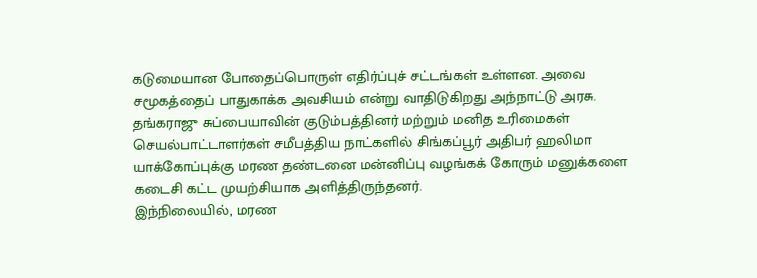கடுமையான போதைப்பொருள் எதிர்ப்புச் சட்டங்கள் உள்ளன. அவை சமூகத்தைப் பாதுகாக்க அவசியம் என்று வாதிடுகிறது அந்நாட்டு அரசு.
தங்கராஜு சுப்பையாவின் குடும்பத்தினர் மற்றும் மனித உரிமைகள் செயல்பாட்டாளர்கள் சமீபத்திய நாட்களில் சிங்கப்பூர் அதிபர் ஹலிமா யாக்கோப்புக்கு மரண தண்டனை மன்னிப்பு வழங்கக் கோரும் மனுக்களை கடைசி கட்ட முயற்சியாக அளித்திருந்தனர்.
இந்நிலையில், மரண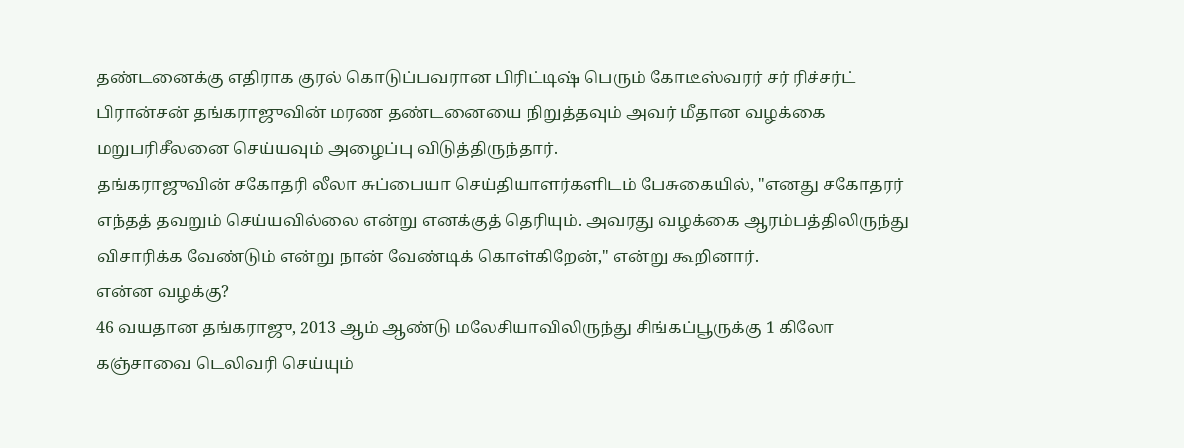தண்டனைக்கு எதிராக குரல் கொடுப்பவரான பிரிட்டிஷ் பெரும் கோடீஸ்வரர் சர் ரிச்சர்ட் பிரான்சன் தங்கராஜுவின் மரண தண்டனையை நிறுத்தவும் அவர் மீதான வழக்கை மறுபரிசீலனை செய்யவும் அழைப்பு விடுத்திருந்தார்.
தங்கராஜுவின் சகோதரி லீலா சுப்பையா செய்தியாளர்களிடம் பேசுகையில், "எனது சகோதரர் எந்தத் தவறும் செய்யவில்லை என்று எனக்குத் தெரியும். அவரது வழக்கை ஆரம்பத்திலிருந்து விசாரிக்க வேண்டும் என்று நான் வேண்டிக் கொள்கிறேன்," என்று கூறினார்.
என்ன வழக்கு?
46 வயதான தங்கராஜு, 2013 ஆம் ஆண்டு மலேசியாவிலிருந்து சிங்கப்பூருக்கு 1 கிலோ கஞ்சாவை டெலிவரி செய்யும்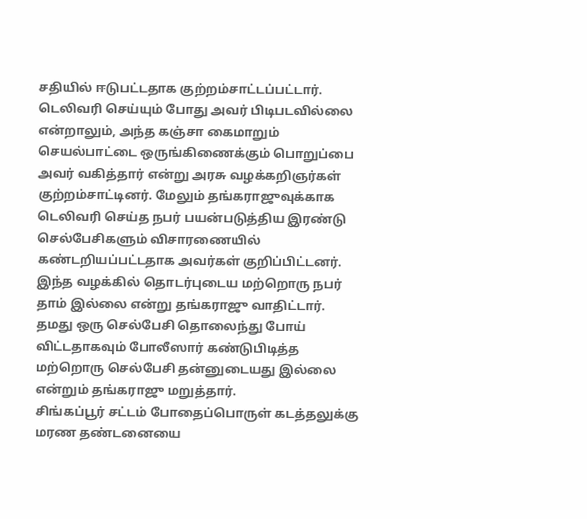சதியில் ஈடுபட்டதாக குற்றம்சாட்டப்பட்டார்.
டெலிவரி செய்யும் போது அவர் பிடிபடவில்லை என்றாலும், அந்த கஞ்சா கைமாறும் செயல்பாட்டை ஒருங்கிணைக்கும் பொறுப்பை அவர் வகித்தார் என்று அரசு வழக்கறிஞர்கள் குற்றம்சாட்டினர். மேலும் தங்கராஜுவுக்காக டெலிவரி செய்த நபர் பயன்படுத்திய இரண்டு செல்பேசிகளும் விசாரணையில் கண்டறியப்பட்டதாக அவர்கள் குறிப்பிட்டனர்.
இந்த வழக்கில் தொடர்புடைய மற்றொரு நபர் தாம் இல்லை என்று தங்கராஜு வாதிட்டார். தமது ஒரு செல்பேசி தொலைந்து போய் விட்டதாகவும் போலீஸார் கண்டுபிடித்த மற்றொரு செல்பேசி தன்னுடையது இல்லை என்றும் தங்கராஜு மறுத்தார்.
சிங்கப்பூர் சட்டம் போதைப்பொருள் கடத்தலுக்கு மரண தண்டனையை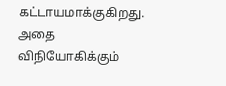கட்டாயமாக்குகிறது. அதை விநியோகிக்கும்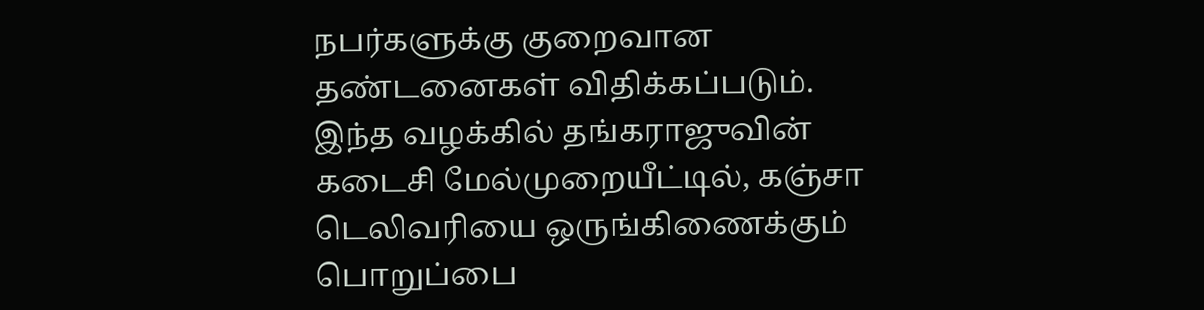நபர்களுக்கு குறைவான தண்டனைகள் விதிக்கப்படும்.
இந்த வழக்கில் தங்கராஜுவின் கடைசி மேல்முறையீட்டில், கஞ்சா டெலிவரியை ஒருங்கிணைக்கும் பொறுப்பை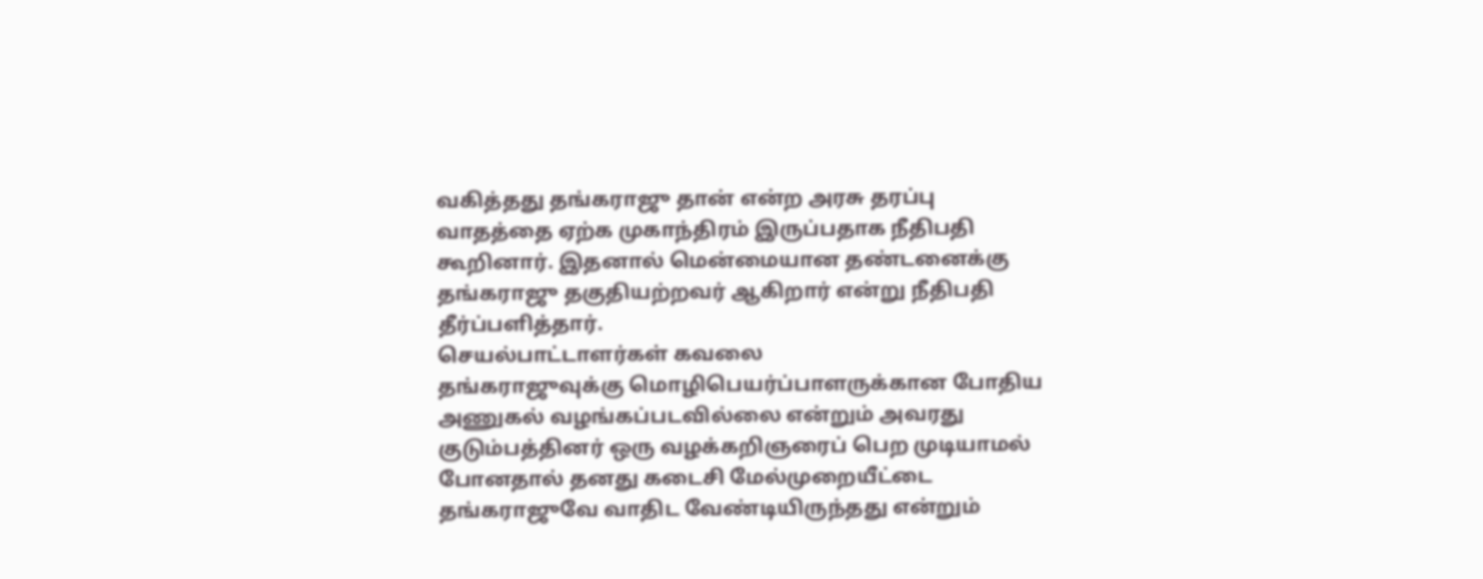வகித்தது தங்கராஜு தான் என்ற அரசு தரப்பு வாதத்தை ஏற்க முகாந்திரம் இருப்பதாக நீதிபதி கூறினார். இதனால் மென்மையான தண்டனைக்கு தங்கராஜு தகுதியற்றவர் ஆகிறார் என்று நீதிபதி தீர்ப்பளித்தார்.
செயல்பாட்டாளர்கள் கவலை
தங்கராஜுவுக்கு மொழிபெயர்ப்பாளருக்கான போதிய அணுகல் வழங்கப்படவில்லை என்றும் அவரது குடும்பத்தினர் ஒரு வழக்கறிஞரைப் பெற முடியாமல் போனதால் தனது கடைசி மேல்முறையீட்டை தங்கராஜுவே வாதிட வேண்டியிருந்தது என்றும்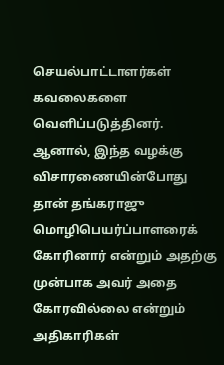செயல்பாட்டாளர்கள் கவலைகளை வெளிப்படுத்தினர்.
ஆனால், இந்த வழக்கு விசாரணையின்போது தான் தங்கராஜு மொழிபெயர்ப்பாளரைக் கோரினார் என்றும் அதற்கு முன்பாக அவர் அதை கோரவில்லை என்றும் அதிகாரிகள்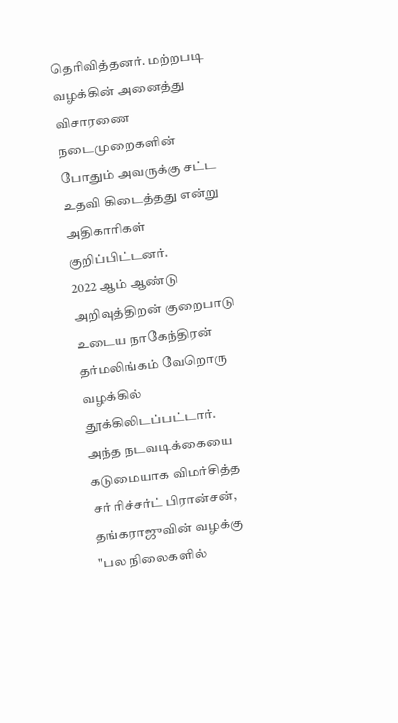தெரிவித்தனர். மற்றபடி வழக்கின் அனைத்து விசாரணை நடைமுறைகளின் போதும் அவருக்கு சட்ட உதவி கிடைத்தது என்று அதிகாரிகள் குறிப்பிட்டனர்.
2022 ஆம் ஆண்டு அறிவுத்திறன் குறைபாடு உடைய நாகேந்திரன் தர்மலிங்கம் வேறொரு வழக்கில் தூக்கிலிடப்பட்டார். அந்த நடவடிக்கையை கடுமையாக விமர்சித்த சர் ரிச்சர்ட் பிரான்சன், தங்கராஜுவின் வழக்கு "பல நிலைகளில்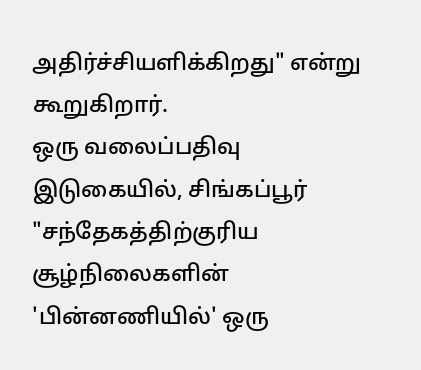அதிர்ச்சியளிக்கிறது" என்று கூறுகிறார்.
ஒரு வலைப்பதிவு இடுகையில், சிங்கப்பூர் "சந்தேகத்திற்குரிய சூழ்நிலைகளின் 'பின்னணியில்' ஒரு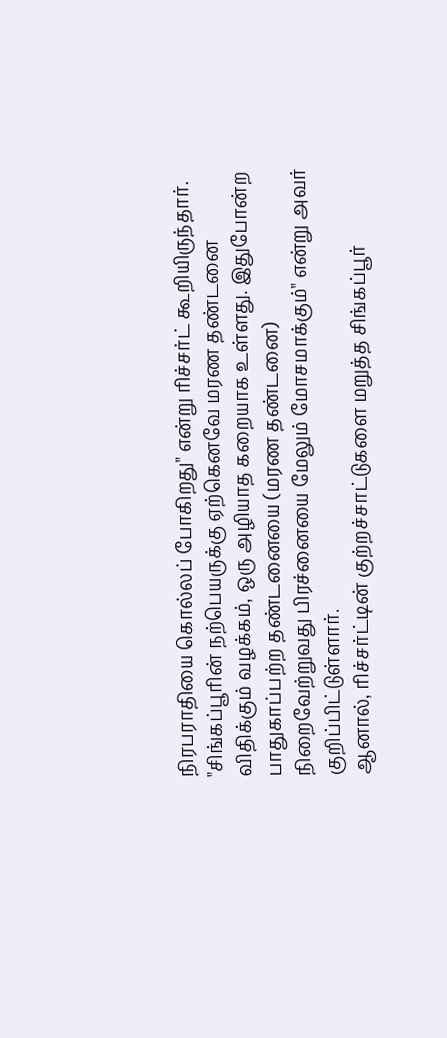நிரபராதியை கொல்லப் போகிறது" என்று ரிச்சர்ட் கூறியிருந்தார்.
"சிங்கப்பூரின் நற்பெயருக்கு ஏற்கெனவே மரண தண்டனை விதிக்கும் வழக்கம், ஒரு அழியாத கறையாக உள்ளது. இதுபோன்ற பாதுகாப்பற்ற தண்டனையை (மரண தண்டனை) நிறைவேற்றுவது பிரச்னையை மேலும் மோசமாக்கும்" என்று அவர் குறிப்பிட்டுள்ளார்.
ஆனால், ரிச்சர்ட்டின் குற்றச்சாட்டுகளை மறுத்த சிங்கப்பூர்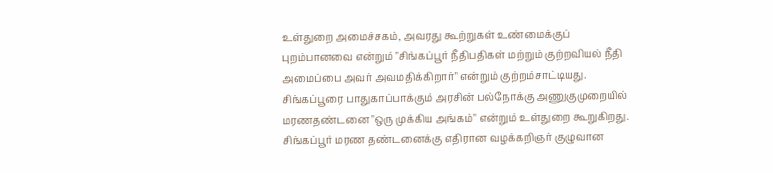உள்துறை அமைச்சகம், அவரது கூற்றுகள் உண்மைக்குப் புறம்பானவை என்றும் "சிங்கப்பூர் நீதிபதிகள் மற்றும் குற்றவியல் நீதி அமைப்பை அவர் அவமதிக்கிறார்" என்றும் குற்றம்சாட்டியது.
சிங்கப்பூரை பாதுகாப்பாக்கும் அரசின் பல்நோக்கு அணுகுமுறையில் மரணதண்டனை "ஒரு முக்கிய அங்கம்" என்றும் உள்துறை கூறுகிறது.
சிங்கப்பூர் மரண தண்டனைக்கு எதிரான வழக்கறிஞர் குழுவான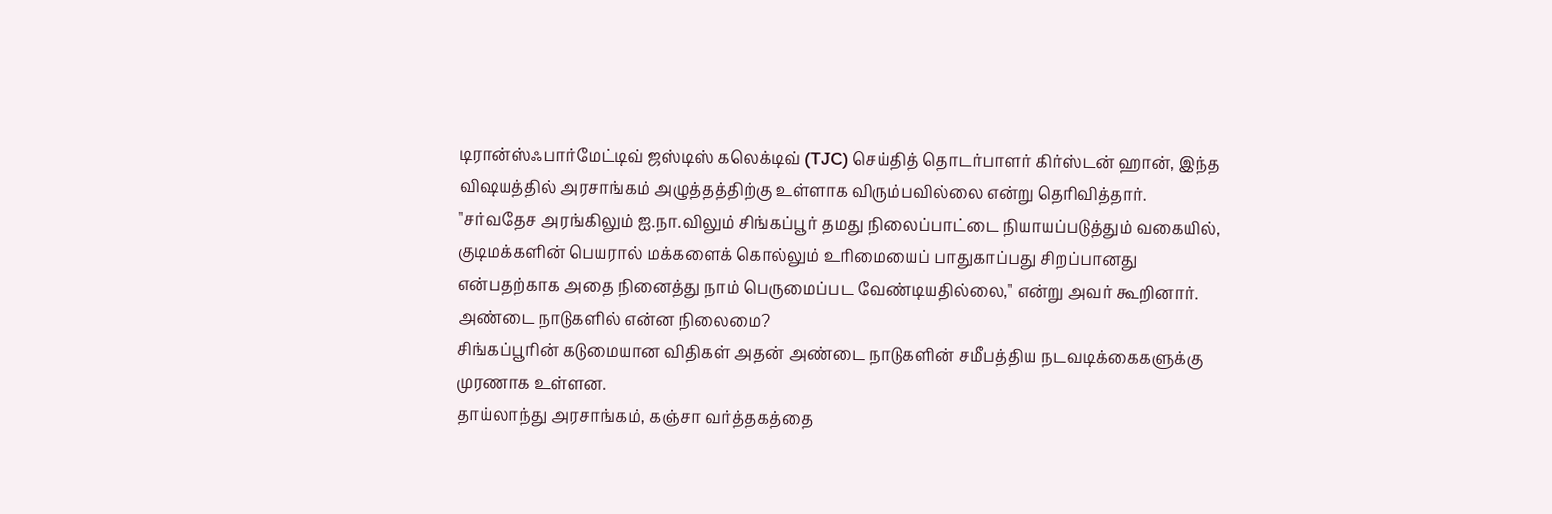டிரான்ஸ்ஃபார்மேட்டிவ் ஜஸ்டிஸ் கலெக்டிவ் (TJC) செய்தித் தொடர்பாளர் கிர்ஸ்டன் ஹான், இந்த விஷயத்தில் அரசாங்கம் அழுத்தத்திற்கு உள்ளாக விரும்பவில்லை என்று தெரிவித்தார்.
"சர்வதேச அரங்கிலும் ஐ.நா.விலும் சிங்கப்பூர் தமது நிலைப்பாட்டை நியாயப்படுத்தும் வகையில், குடிமக்களின் பெயரால் மக்களைக் கொல்லும் உரிமையைப் பாதுகாப்பது சிறப்பானது என்பதற்காக அதை நினைத்து நாம் பெருமைப்பட வேண்டியதில்லை," என்று அவர் கூறினார்.
அண்டை நாடுகளில் என்ன நிலைமை?
சிங்கப்பூரின் கடுமையான விதிகள் அதன் அண்டை நாடுகளின் சமீபத்திய நடவடிக்கைகளுக்கு முரணாக உள்ளன.
தாய்லாந்து அரசாங்கம், கஞ்சா வர்த்தகத்தை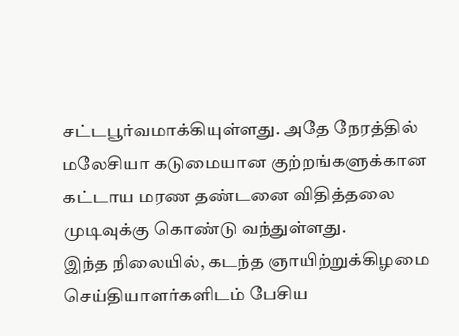சட்டபூர்வமாக்கியுள்ளது. அதே நேரத்தில் மலேசியா கடுமையான குற்றங்களுக்கான கட்டாய மரண தண்டனை விதித்தலை முடிவுக்கு கொண்டு வந்துள்ளது.
இந்த நிலையில், கடந்த ஞாயிற்றுக்கிழமை செய்தியாளர்களிடம் பேசிய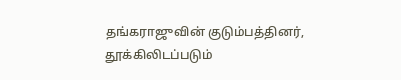தங்கராஜுவின் குடும்பத்தினர், தூக்கிலிடப்படும்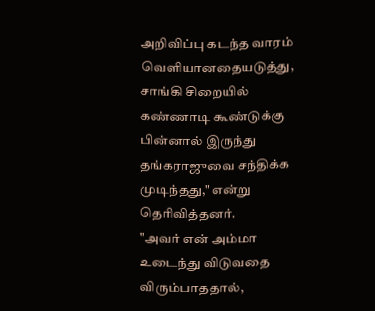அறிவிப்பு கடந்த வாரம் வெளியானதையடுத்து, சாங்கி சிறையில் கண்ணாடி கூண்டுக்கு பின்னால் இருந்து தங்கராஜுவை சந்திக்க முடிந்தது," என்று தெரிவித்தனர்.
"அவர் என் அம்மா உடைந்து விடுவதை விரும்பாததால்,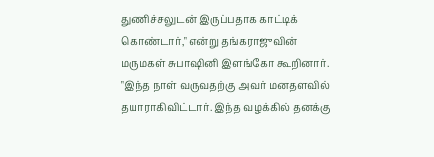துணிச்சலுடன் இருப்பதாக காட்டிக் கொண்டார்," என்று தங்கராஜுவின் மருமகள் சுபாஷினி இளங்கோ கூறினார்.
"இந்த நாள் வருவதற்கு அவர் மனதளவில் தயாராகிவிட்டார். இந்த வழக்கில் தனக்கு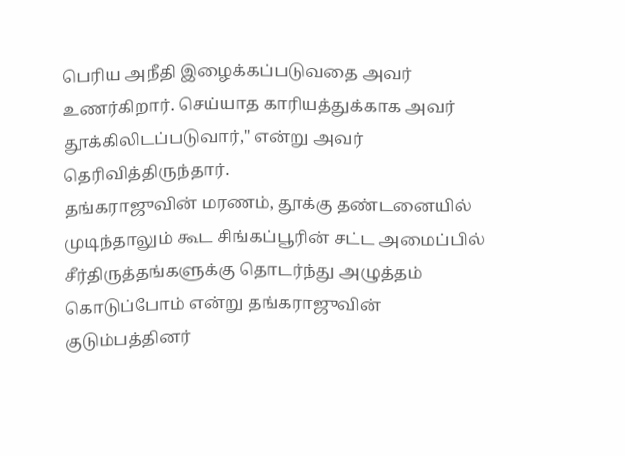பெரிய அநீதி இழைக்கப்படுவதை அவர் உணர்கிறார். செய்யாத காரியத்துக்காக அவர் தூக்கிலிடப்படுவார்," என்று அவர் தெரிவித்திருந்தார்.
தங்கராஜுவின் மரணம், தூக்கு தண்டனையில் முடிந்தாலும் கூட சிங்கப்பூரின் சட்ட அமைப்பில் சீர்திருத்தங்களுக்கு தொடர்ந்து அழுத்தம் கொடுப்போம் என்று தங்கராஜுவின் குடும்பத்தினர்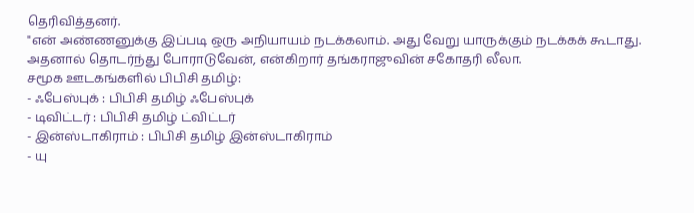தெரிவித்தனர்.
"என் அண்ணனுக்கு இப்படி ஒரு அநியாயம் நடக்கலாம். அது வேறு யாருக்கும் நடக்கக் கூடாது. அதனால் தொடர்ந்து போராடுவேன், என்கிறார் தங்கராஜுவின் சகோதரி லீலா.
சமூக ஊடகங்களில் பிபிசி தமிழ்:
- ஃபேஸ்புக் : பிபிசி தமிழ் ஃபேஸ்புக்
- டிவிட்டர் : பிபிசி தமிழ் ட்விட்டர்
- இன்ஸ்டாகிராம் : பிபிசி தமிழ் இன்ஸ்டாகிராம்
- யு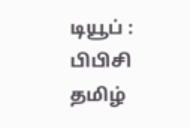டியூப் : பிபிசி தமிழ்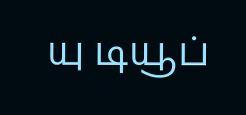யு டியூப்